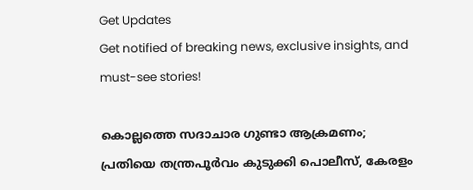Get Updates
Get notified of breaking news, exclusive insights, and must-see stories!

കൊല്ലത്തെ സദാചാര ഗുണ്ടാ ആക്രമണം; പ്രതിയെ തന്ത്രപൂർവം കുടുക്കി പൊലീസ്, കേരളം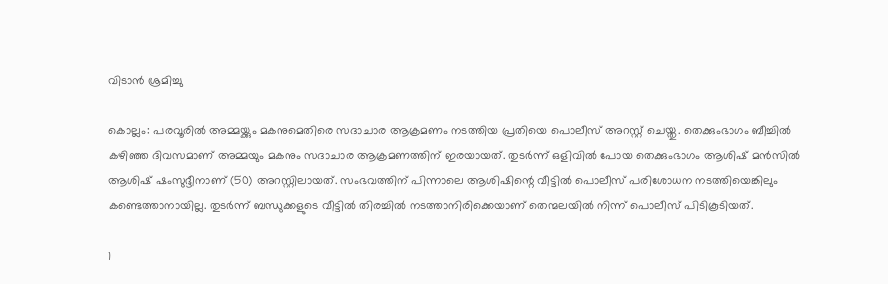വിടാൻ ശ്രമിച്ചു

കൊല്ലം: പരവൂരില്‍ അമ്മയ്ക്കും മകനുമെതിരെ സദാചാര ആക്രമണം നടത്തിയ പ്രതിയെ പൊലീസ് അറസ്റ്റ് ചെയ്തു. തെക്കുംഭാഗം ബീച്ചില്‍ കഴിഞ്ഞ ദിവസമാണ് അമ്മയും മകനും സദാചാര ആക്രമണത്തിന് ഇരയായത്. തുടര്‍ന്ന് ഒളിവില്‍ പോയ തെക്കുംഭാഗം ആശിഷ് മന്‍സില്‍ ആശിഷ് ഷംസുദ്ദീനാണ് (50) അറസ്റ്റിലായത്. സംഭവത്തിന് പിന്നാലെ ആശിഷിന്റെ വീട്ടില്‍ പൊലീസ് പരിശോധന നടത്തിയെങ്കിലും കണ്ടെത്താനായില്ല. തുടര്‍ന്ന് ബന്ധുക്കളുടെ വീട്ടില്‍ തിരച്ചില്‍ നടത്താനിരിക്കെയാണ് തെന്മലയില്‍ നിന്ന് പൊലീസ് പിടികൂടിയത്.

1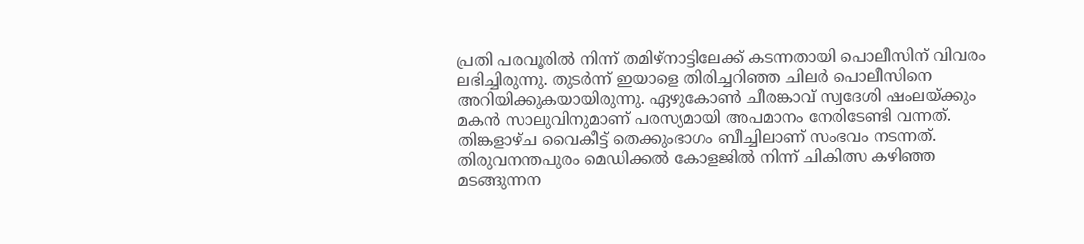പ്രതി പരവൂരില്‍ നിന്ന് തമിഴ്‌നാട്ടിലേക്ക് കടന്നതായി പൊലീസിന് വിവരം ലഭിച്ചിരുന്നു. തുടര്‍ന്ന് ഇയാളെ തിരിച്ചറിഞ്ഞ ചിലര്‍ പൊലീസിനെ അറിയിക്കുകയായിരുന്നു. ഏഴുകോണ്‍ ചീരങ്കാവ് സ്വദേശി ഷംലയ്ക്കും മകന്‍ സാലുവിനുമാണ് പരസ്യമായി അപമാനം നേരിടേണ്ടി വന്നത്. തിങ്കളാഴ്ച വൈകീട്ട് തെക്കുംഭാഗം ബീച്ചിലാണ് സംഭവം നടന്നത്. തിരുവനന്തപുരം മെഡിക്കല്‍ കോളജില്‍ നിന്ന് ചികിത്സ കഴിഞ്ഞ മടങ്ങുന്നന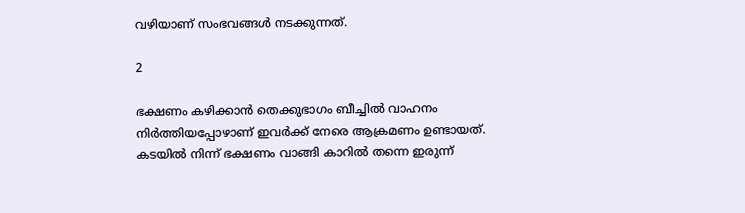വഴിയാണ് സംഭവങ്ങള്‍ നടക്കുന്നത്.

2

ഭക്ഷണം കഴിക്കാന്‍ തെക്കുഭാഗം ബീച്ചില്‍ വാഹനം നിര്‍ത്തിയപ്പോഴാണ് ഇവര്‍ക്ക് നേരെ ആക്രമണം ഉണ്ടായത്. കടയില്‍ നിന്ന് ഭക്ഷണം വാങ്ങി കാറില്‍ തന്നെ ഇരുന്ന്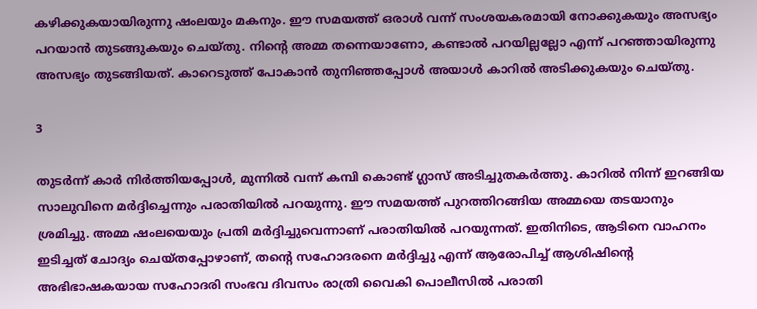കഴിക്കുകയായിരുന്നു ഷംലയും മകനും. ഈ സമയത്ത് ഒരാള്‍ വന്ന് സംശയകരമായി നോക്കുകയും അസഭ്യം പറയാന്‍ തുടങ്ങുകയും ചെയ്തു. നിന്റെ അമ്മ തന്നെയാണോ, കണ്ടാല്‍ പറയില്ലല്ലോ എന്ന് പറഞ്ഞായിരുന്നു അസഭ്യം തുടങ്ങിയത്. കാറെടുത്ത് പോകാന്‍ തുനിഞ്ഞപ്പോള്‍ അയാള്‍ കാറില്‍ അടിക്കുകയും ചെയ്തു.

3

തുടര്‍ന്ന് കാര്‍ നിര്‍ത്തിയപ്പോള്‍, മുന്നില്‍ വന്ന് കമ്പി കൊണ്ട് ഗ്ലാസ് അടിച്ചുതകര്‍ത്തു. കാറില്‍ നിന്ന് ഇറങ്ങിയ സാലുവിനെ മര്‍ദ്ദിച്ചെന്നും പരാതിയില്‍ പറയുന്നു. ഈ സമയത്ത് പുറത്തിറങ്ങിയ അമ്മയെ തടയാനും ശ്രമിച്ചു. അമ്മ ഷംലയെയും പ്രതി മര്‍ദ്ദിച്ചുവെന്നാണ് പരാതിയില്‍ പറയുന്നത്. ഇതിനിടെ, ആടിനെ വാഹനം ഇടിച്ചത് ചോദ്യം ചെയ്തപ്പോഴാണ്, തന്റെ സഹോദരനെ മര്‍ദ്ദിച്ചു എന്ന് ആരോപിച്ച് ആശിഷിന്റെ അഭിഭാഷകയായ സഹോദരി സംഭവ ദിവസം രാത്രി വൈകി പൊലീസില്‍ പരാതി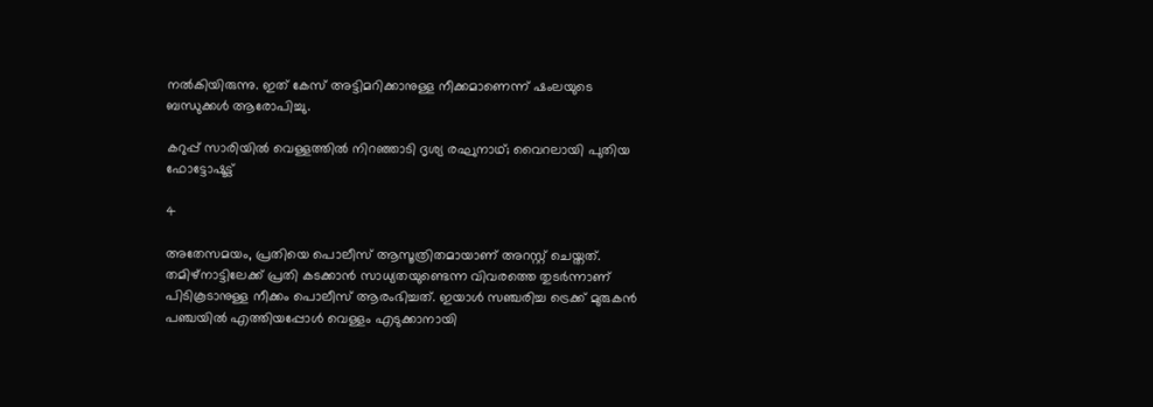നല്‍കിയിരുന്നു. ഇത് കേസ് അട്ടിമറിക്കാനുള്ള നീക്കമാണെന്ന് ഷംലയുടെ ബന്ധുക്കള്‍ ആരോപിച്ചു.

കറുപ്പ് സാരിയില്‍ വെള്ളത്തില്‍ നിറഞ്ഞാടി ദൃശ്യ രഘുനാഥ്; വൈറലായി പുതിയ ഫോട്ടോഷൂട്ട്

4

അതേസമയം, പ്രതിയെ പൊലീസ് ആസൂത്രിതമായാണ് അറസ്റ്റ് ചെയ്തത്. തമിഴ്‌നാട്ടിലേക്ക് പ്രതി കടക്കാന്‍ സാധ്യതയുണ്ടെന്ന വിവരത്തെ തുടര്‍ന്നാണ് പിടികൂടാനുള്ള നീക്കം പൊലീസ് ആരംഭിച്ചത്. ഇയാള്‍ സഞ്ചരിച്ച ട്രെക്ക് മുരുകന്‍ പഞ്ചയില്‍ എത്തിയപ്പോള്‍ വെള്ളം എടുക്കാനായി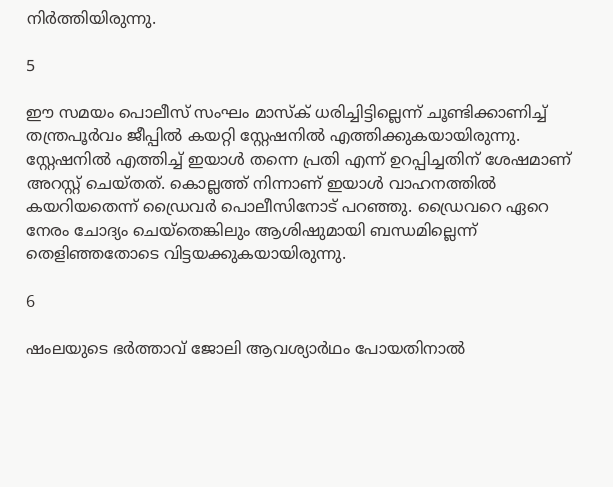നിര്‍ത്തിയിരുന്നു.

5

ഈ സമയം പൊലീസ് സംഘം മാസ്‌ക് ധരിച്ചിട്ടില്ലെന്ന് ചൂണ്ടിക്കാണിച്ച് തന്ത്രപൂര്‍വം ജീപ്പില്‍ കയറ്റി സ്റ്റേഷനില്‍ എത്തിക്കുകയായിരുന്നു. സ്റ്റേഷനില്‍ എത്തിച്ച് ഇയാള്‍ തന്നെ പ്രതി എന്ന് ഉറപ്പിച്ചതിന് ശേഷമാണ് അറസ്റ്റ് ചെയ്തത്. കൊല്ലത്ത് നിന്നാണ് ഇയാള്‍ വാഹനത്തില്‍ കയറിയതെന്ന് ഡ്രൈവര്‍ പൊലീസിനോട് പറഞ്ഞു. ഡ്രൈവറെ ഏറെ നേരം ചോദ്യം ചെയ്‌തെങ്കിലും ആശിഷുമായി ബന്ധമില്ലെന്ന് തെളിഞ്ഞതോടെ വിട്ടയക്കുകയായിരുന്നു.

6

ഷംലയുടെ ഭര്‍ത്താവ് ജോലി ആവശ്യാര്‍ഥം പോയതിനാല്‍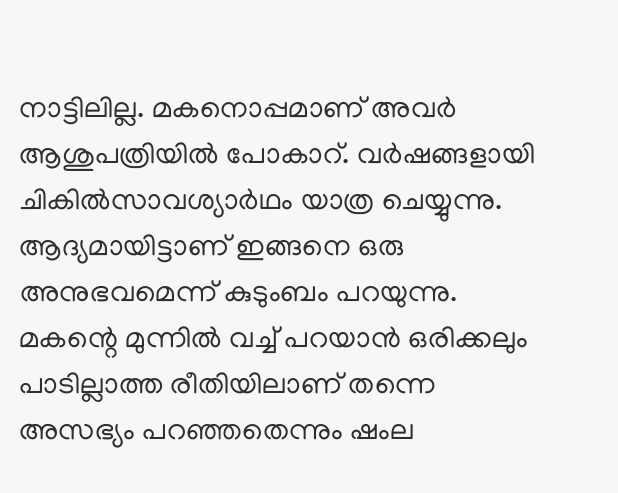നാട്ടിലില്ല. മകനൊപ്പമാണ് അവര്‍ ആശുപത്രിയില്‍ പോകാറ്. വര്‍ഷങ്ങളായി ചികില്‍സാവശ്യാര്‍ഥം യാത്ര ചെയ്യുന്നു. ആദ്യമായിട്ടാണ് ഇങ്ങനെ ഒരു അനുഭവമെന്ന് കുടുംബം പറയുന്നു. മകന്റെ മുന്നില്‍ വച്ച് പറയാന്‍ ഒരിക്കലും പാടില്ലാത്ത രീതിയിലാണ് തന്നെ അസഭ്യം പറഞ്ഞതെന്നും ഷംല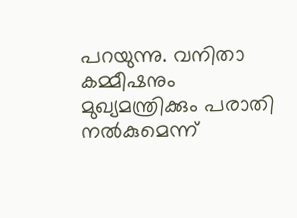പറയുന്നു. വനിതാ കമ്മീഷനും മുഖ്യമന്ത്രിക്കും പരാതി നല്‍കുമെന്ന്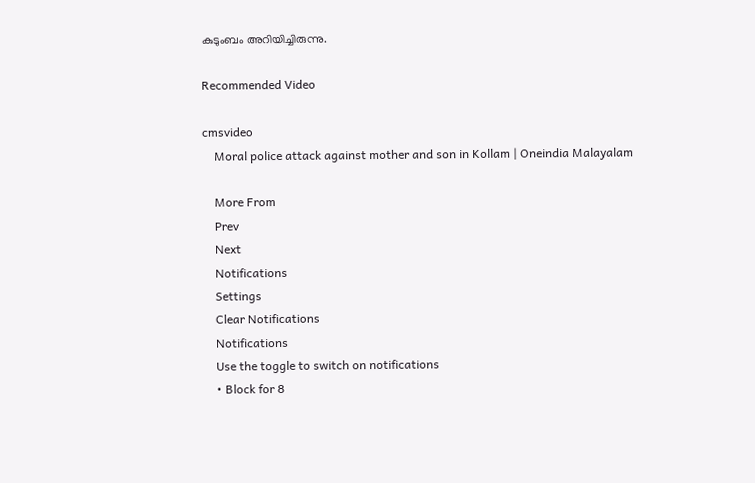കുടുംബം അറിയിച്ചിരുന്നു.

Recommended Video

cmsvideo
    Moral police attack against mother and son in Kollam | Oneindia Malayalam

    More From
    Prev
    Next
    Notifications
    Settings
    Clear Notifications
    Notifications
    Use the toggle to switch on notifications
    • Block for 8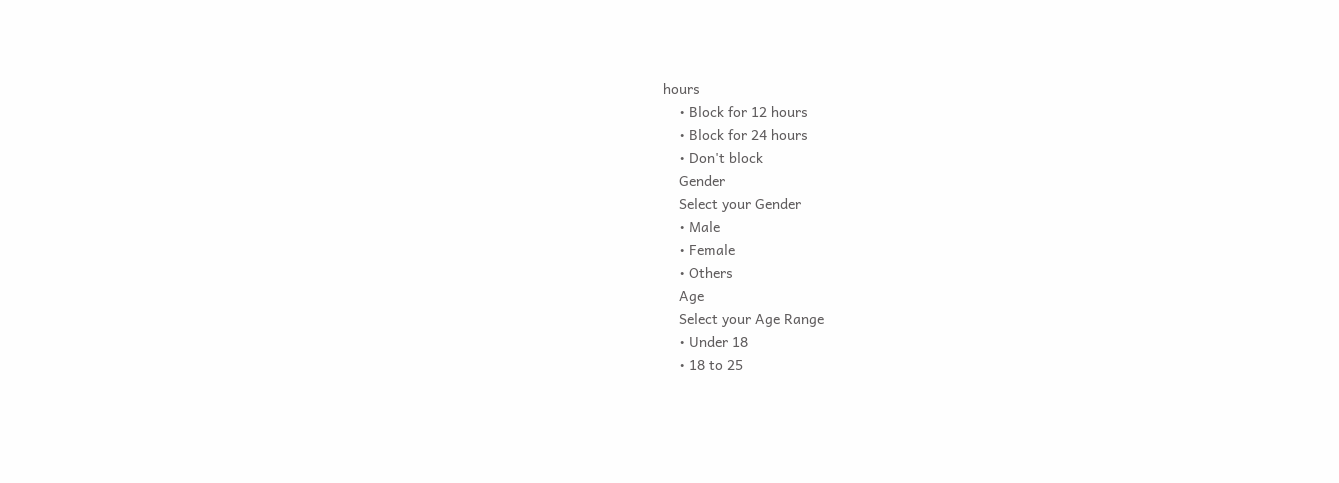hours
    • Block for 12 hours
    • Block for 24 hours
    • Don't block
    Gender
    Select your Gender
    • Male
    • Female
    • Others
    Age
    Select your Age Range
    • Under 18
    • 18 to 25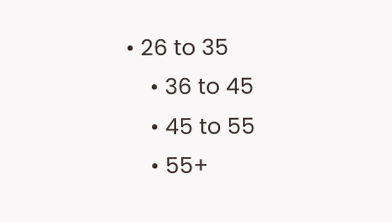• 26 to 35
    • 36 to 45
    • 45 to 55
    • 55+